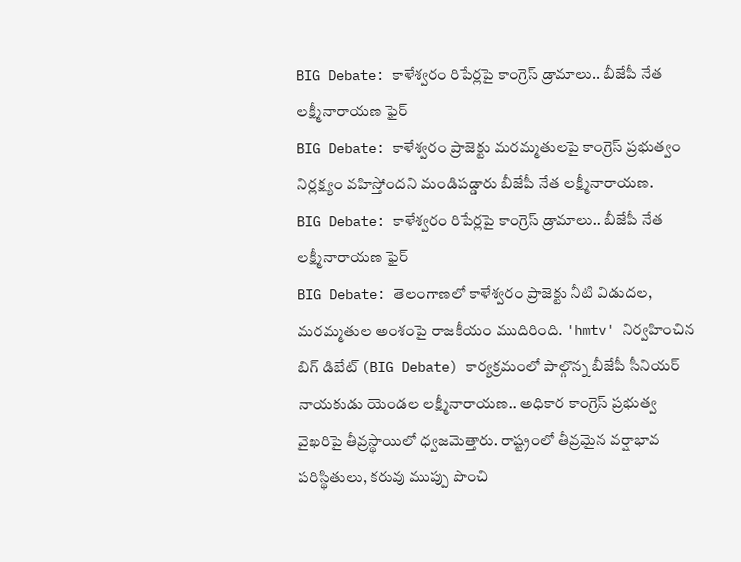BIG Debate: కాళేశ్వరం రిపేర్లపై కాంగ్రెస్ డ్రామాలు.. బీజేపీ నేత లక్ష్మీనారాయణ ఫైర్
BIG Debate: కాళేశ్వరం ప్రాజెక్టు మరమ్మతులపై కాంగ్రెస్ ప్రభుత్వం నిర్లక్ష్యం వహిస్తోందని మండిపడ్డారు బీజేపీ నేత లక్ష్మీనారాయణ.
BIG Debate: కాళేశ్వరం రిపేర్లపై కాంగ్రెస్ డ్రామాలు.. బీజేపీ నేత లక్ష్మీనారాయణ ఫైర్
BIG Debate: తెలంగాణలో కాళేశ్వరం ప్రాజెక్టు నీటి విడుదల, మరమ్మతుల అంశంపై రాజకీయం ముదిరింది. 'hmtv' నిర్వహించిన బిగ్ డిబేట్ (BIG Debate) కార్యక్రమంలో పాల్గొన్న బీజేపీ సీనియర్ నాయకుడు యెండల లక్ష్మీనారాయణ.. అధికార కాంగ్రెస్ ప్రభుత్వ వైఖరిపై తీవ్రస్థాయిలో ధ్వజమెత్తారు. రాష్ట్రంలో తీవ్రమైన వర్షాభావ పరిస్థితులు, కరువు ముప్పు పొంచి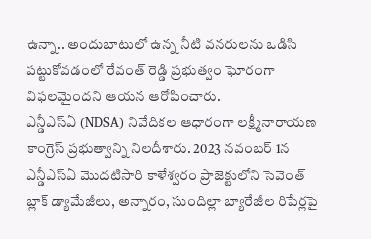ఉన్నా.. అందుబాటులో ఉన్న నీటి వనరులను ఒడిసి పట్టుకోవడంలో రేవంత్ రెడ్డి ప్రభుత్వం ఘోరంగా విఫలమైందని ఆయన ఆరోపించారు.
ఎన్డీఎస్ఏ (NDSA) నివేదికల ఆధారంగా లక్ష్మీనారాయణ కాంగ్రెస్ ప్రభుత్వాన్ని నిలదీశారు. 2023 నవంబర్ 1న ఎన్డీఎస్ఏ మొదటిసారి కాళేశ్వరం ప్రాజెక్టులోని సెవెంత్ బ్లాక్ డ్యామేజీలు, అన్నారం, సుందిల్లా బ్యారేజీల రిపేర్లపై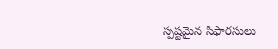స్పష్టమైన సిఫారసులు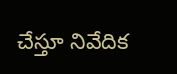చేస్తూ నివేదిక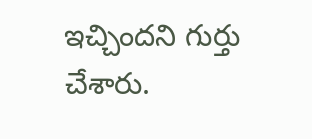ఇచ్చిందని గుర్తు చేశారు.